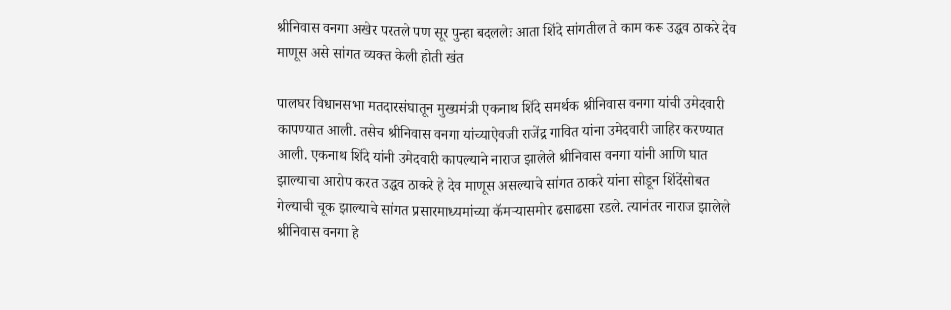श्रीनिवास वनगा अखेर परतले पण सूर पुन्हा बदललेः आता शिंदे सांगतील ते काम करू उद्धव ठाकरे देव माणूस असे सांगत व्यक्त केली होती खंत

पालघर विधानसभा मतदारसंघातून मुख्यमंत्री एकनाथ शिंदे समर्थक श्रीनिवास वनगा यांची उमेदवारी कापण्यात आली. तसेच श्रीनिवास वनगा यांच्याऐवजी राजेंद्र गावित यांना उमेदवारी जाहिर करण्यात आली. एकनाथ शिंदे यांनी उमेदवारी कापल्याने नाराज झालेले श्रीनिवास वनगा यांनी आणि घात झाल्याचा आरोप करत उद्धव ठाकरे हे देव माणूस असल्याचे सांगत ठाकरे यांना सोडून शिंदेंसोबत गेल्याची चूक झाल्याचे सांगत प्रसारमाध्यमांच्या कॅमऱ्यासमोर ढसाढसा रडले. त्यानंतर नाराज झालेले श्रीनिवास वनगा हे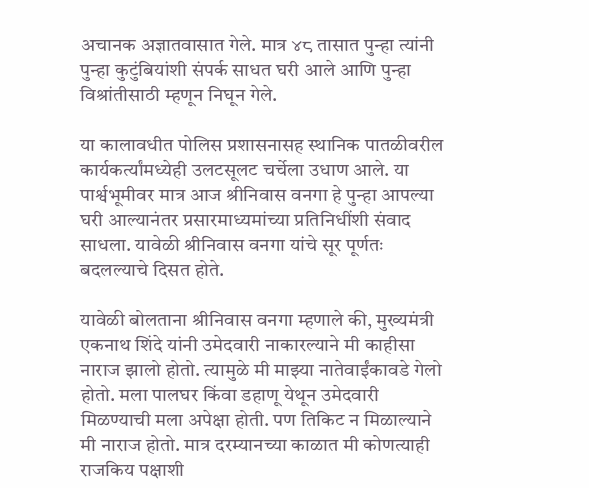अचानक अज्ञातवासात गेले. मात्र ४८ तासात पुन्हा त्यांनी पुन्हा कुटुंबियांशी संपर्क साधत घरी आले आणि पुन्हा विश्रांतीसाठी म्हणून निघून गेले.

या कालावधीत पोलिस प्रशासनासह स्थानिक पातळीवरील कार्यकर्त्यांमध्येही उलटसूलट चर्चेला उधाण आले. या पार्श्वभूमीवर मात्र आज श्रीनिवास वनगा हे पुन्हा आपल्या घरी आल्यानंतर प्रसारमाध्यमांच्या प्रतिनिधींशी संवाद साधला. यावेळी श्रीनिवास वनगा यांचे सूर पूर्णतः बदलल्याचे दिसत होते.

यावेळी बोलताना श्रीनिवास वनगा म्हणाले की, मुख्यमंत्री एकनाथ शिंदे यांनी उमेदवारी नाकारल्याने मी काहीसा नाराज झालो होतो. त्यामुळे मी माझ्या नातेवाईंकावडे गेलो होतो. मला पालघर किंवा डहाणू येथून उमेदवारी मिळण्याची मला अपेक्षा होती. पण तिकिट न मिळाल्याने मी नाराज होतो. मात्र दरम्यानच्या काळात मी कोणत्याही राजकिय पक्षाशी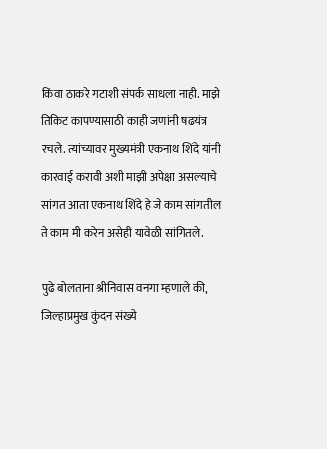किंवा ठाकरे गटाशी संपर्क साधला नाही. माझे तिकिट कापण्यासाठी काही जणांनी षढयंत्र रचले. त्यांच्यावर मुख्यमंत्री एकनाथ शिंदे यांनी कारवाई करावी अशी माझी अपेक्षा असल्याचे सांगत आता एकनाथ शिंदे हे जे काम सांगतील ते काम मी करेन असेही यावेळी सांगितले.

पुढे बोलताना श्रीनिवास वनगा म्हणाले की, जिल्हाप्रमुख कुंदन संख्ये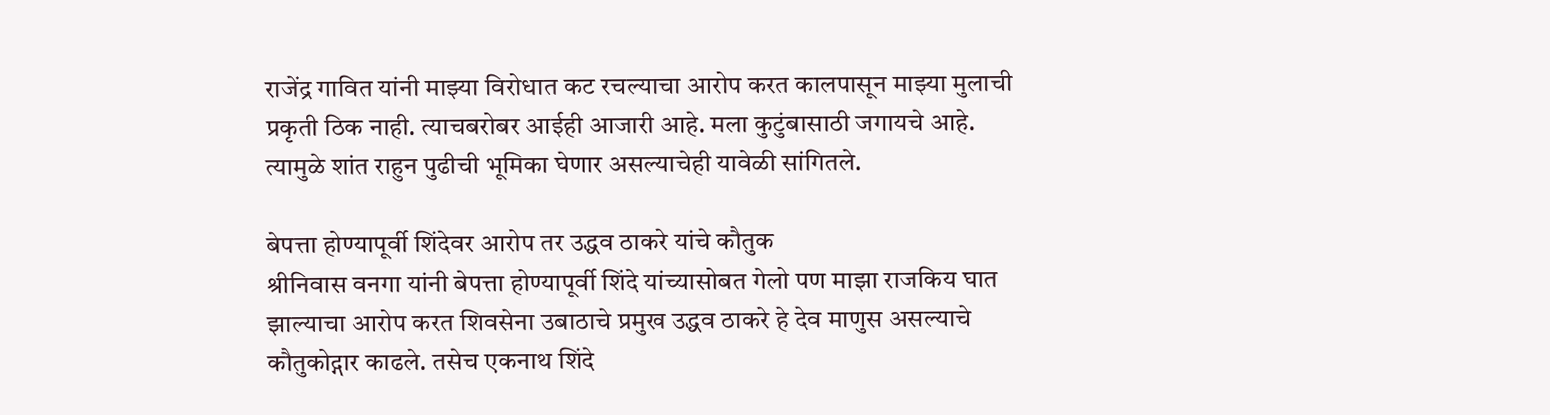राजेंद्र गावित यांनी माझ्या विरोधात कट रचल्याचा आरोप करत कालपासून माझ्या मुलाची प्रकृती ठिक नाही. त्याचबरोबर आईही आजारी आहे. मला कुटुंबासाठी जगायचे आहे. त्यामुळे शांत राहुन पुढीची भूमिका घेणार असल्याचेही यावेळी सांगितले.

बेपत्ता होण्यापूर्वी शिंदेवर आरोप तर उद्धव ठाकरे यांचे कौतुक
श्रीनिवास वनगा यांनी बेपत्ता होण्यापूर्वी शिंदे यांच्यासोबत गेलो पण माझा राजकिय घात झाल्याचा आरोप करत शिवसेना उबाठाचे प्रमुख उद्धव ठाकरे हे देव माणुस असल्याचे कौतुकोद्गार काढले. तसेच एकनाथ शिंदे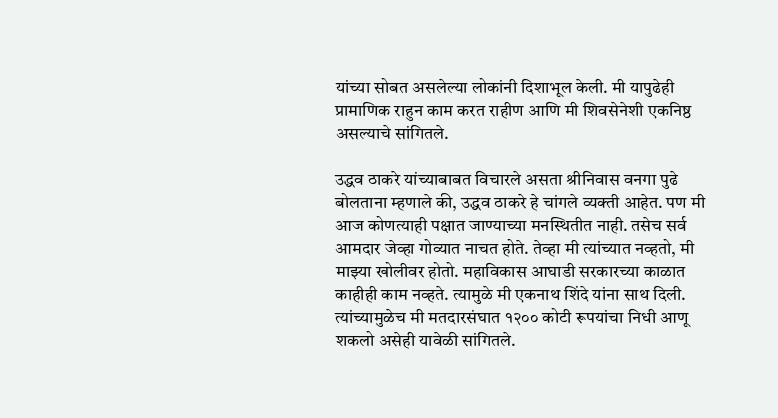यांच्या सोबत असलेल्या लोकांनी दिशाभूल केली. मी यापुढेही प्रामाणिक राहुन काम करत राहीण आणि मी शिवसेनेशी एकनिष्ठ असल्याचे सांगितले.

उद्धव ठाकरे यांच्याबाबत विचारले असता श्रीनिवास वनगा पुढे बोलताना म्हणाले की, उद्धव ठाकरे हे चांगले व्यक्ती आहेत. पण मी आज कोणत्याही पक्षात जाण्याच्या मनस्थितीत नाही. तसेच सर्व आमदार जेव्हा गोव्यात नाचत होते. तेव्हा मी त्यांच्यात नव्हतो, मी माझ्या खोलीवर होतो. महाविकास आघाडी सरकारच्या काळात काहीही काम नव्हते. त्यामुळे मी एकनाथ शिंदे यांना साथ दिली. त्यांच्यामुळेच मी मतदारसंघात १२०० कोटी रूपयांचा निधी आणू शकलो असेही यावेळी सांगितले.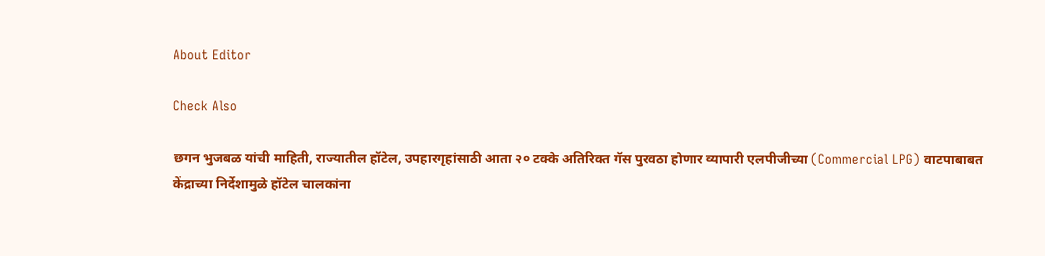About Editor

Check Also

छगन भुजबळ यांची माहिती, राज्यातील हॉटेल, उपहारगृहांसाठी आता २० टक्के अतिरिक्त गॅस पुरवठा होणार व्यापारी एलपीजीच्या (Commercial LPG) वाटपाबाबत केंद्राच्या निर्देशामुळे हॉटेल चालकांना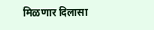मिळणार दिलासा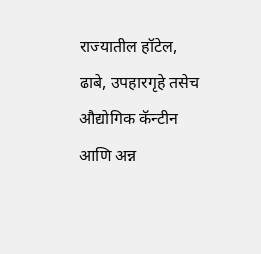राज्यातील हॉटेल, ढाबे, उपहारगृहे तसेच औद्योगिक कॅन्टीन आणि अन्न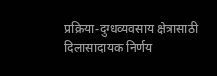प्रक्रिया-दुग्धव्यवसाय क्षेत्रासाठी दिलासादायक निर्णय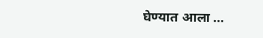घेण्यात आला …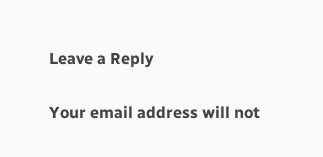Leave a Reply

Your email address will not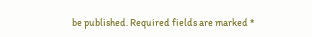be published. Required fields are marked *